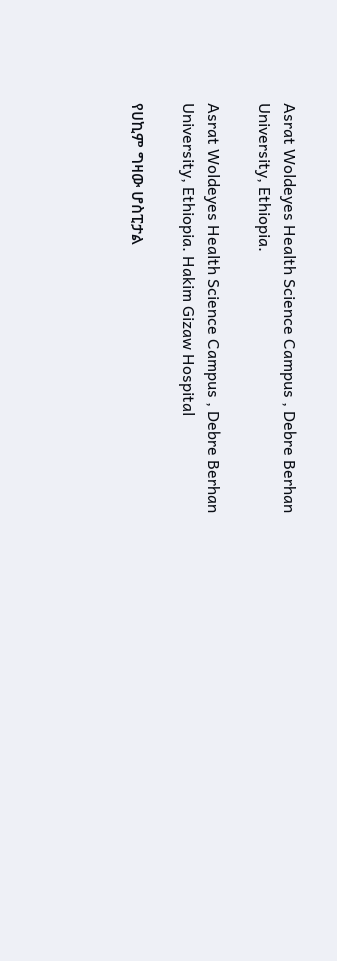Asrat Woldeyes Health Science Campus , Debre Berhan University, Ethiopia.

Asrat Woldeyes Health Science Campus , Debre Berhan University, Ethiopia. Hakim Gizaw Hospital

የሀኪም ግዛው ሆስፒታል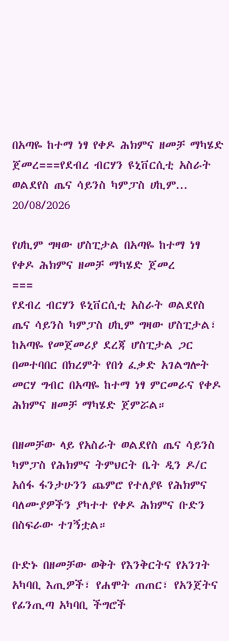በአጣዬ ከተማ ነፃ የቀዶ ሕክምና ዘመቻ ማካሄድ ጀመረ===የደብረ ብርሃን ዩኒቨርሲቲ አስራት ወልደየስ ጤና ሳይንስ ካምፓስ ሀኪም...
20/08/2026

የሀኪም ግዛው ሆስፒታል በአጣዬ ከተማ ነፃ የቀዶ ሕክምና ዘመቻ ማካሄድ ጀመረ
===
የደብረ ብርሃን ዩኒቨርሲቲ አስራት ወልደየስ ጤና ሳይንስ ካምፓስ ሀኪም ግዛው ሆስፒታል፣ ከአጣዬ የመጀመሪያ ደረጃ ሆስፒታል ጋር በመተባበር በክረምት የበጎ ፈቃድ አገልግሎት መርሃ ግብር በአጣዬ ከተማ ነፃ ምርመራና የቀዶ ሕክምና ዘመቻ ማካሄድ ጀምሯል።

በዘመቻው ላይ የአስራት ወልደየስ ጤና ሳይንስ ካምፓስ የሕክምና ትምህርት ቤት ዲን ዶ/ር አሰፋ ፋንታሁንን ጨምሮ የተለያዩ የሕክምና ባለሙያዎችን ያካተተ የቀዶ ሕክምና ቡድን በስፍራው ተገኝቷል።

ቡድኑ በዘመቻው ወቅት የእንቅርትና የአንገት አካባቢ እጢዎች፣ የሐሞት ጠጠር፣ የአንጀትና የፊንጢጣ አካባቢ ችግሮች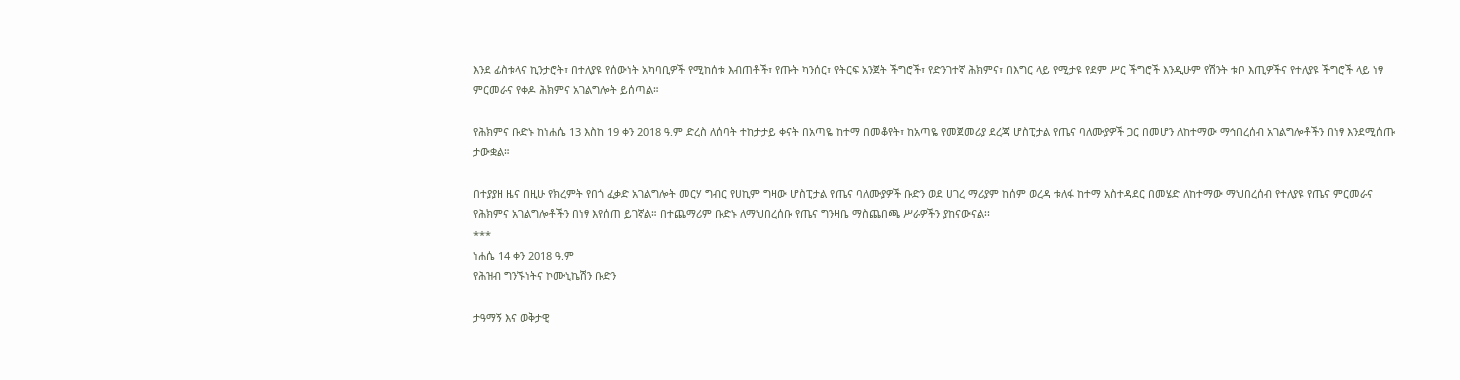እንደ ፊስቱላና ኪንታሮት፣ በተለያዩ የሰውነት አካባቢዎች የሚከሰቱ እብጠቶች፣ የጡት ካንሰር፣ የትርፍ አንጀት ችግሮች፣ የድንገተኛ ሕክምና፣ በእግር ላይ የሚታዩ የደም ሥር ችግሮች እንዲሁም የሽንት ቱቦ እጢዎችና የተለያዩ ችግሮች ላይ ነፃ ምርመራና የቀዶ ሕክምና አገልግሎት ይሰጣል።

የሕክምና ቡድኑ ከነሐሴ 13 እስከ 19 ቀን 2018 ዓ.ም ድረስ ለሰባት ተከታታይ ቀናት በአጣዬ ከተማ በመቆየት፣ ከአጣዬ የመጀመሪያ ደረጃ ሆስፒታል የጤና ባለሙያዎች ጋር በመሆን ለከተማው ማኅበረሰብ አገልግሎቶችን በነፃ እንደሚሰጡ ታውቋል።

በተያያዘ ዜና በዚሁ የክረምት የበጎ ፈቃድ አገልግሎት መርሃ ግብር የሀኪም ግዛው ሆስፒታል የጤና ባለሙያዎች ቡድን ወደ ሀገረ ማሪያም ከሰም ወረዳ ቱለፋ ከተማ አስተዳደር በመሄድ ለከተማው ማህበረሰብ የተለያዩ የጤና ምርመራና የሕክምና አገልግሎቶችን በነፃ እየሰጠ ይገኛል። በተጨማሪም ቡድኑ ለማህበረሰቡ የጤና ግንዛቤ ማስጨበጫ ሥራዎችን ያከናውናል፡፡
***
ነሐሴ 14 ቀን 2018 ዓ.ም
የሕዝብ ግንኙነትና ኮሙኒኬሽን ቡድን

ታዓማኝ እና ወቅታዊ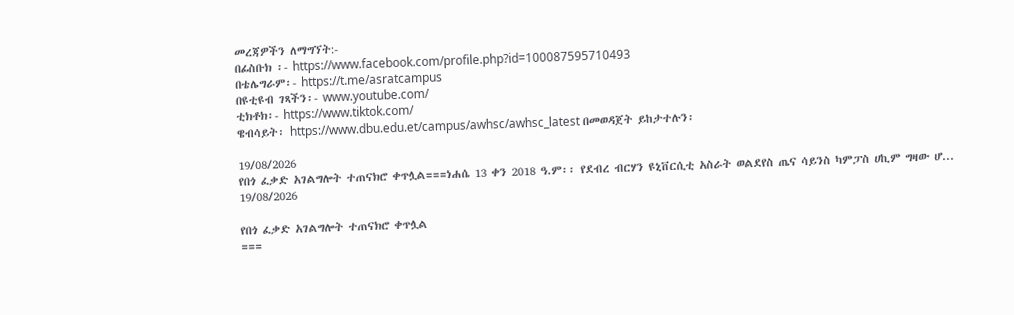መረጃዎችን ለማግኘት:-
በፊስቡክ ፡- https://www.facebook.com/profile.php?id=100087595710493
በቴሌግራም፡- https://t.me/asratcampus
በዩቲዩብ ገጻችን፡- www.youtube.com/
ቲክቶክ፡- https://www.tiktok.com/
ዌብሳይት፡ https://www.dbu.edu.et/campus/awhsc/awhsc_latest በመወዳጀት ይከታተሉን፡

19/08/2026
የበጎ ፈቃድ አገልግሎት ተጠናክሮ ቀጥሏል===ነሐሴ 13 ቀን 2018 ዓ.ም፡፡ የደብረ ብርሃን ዩኒቨርሲቲ አስራት ወልደየስ ጤና ሳይንስ ካምፓስ ሀኪም ግዛው ሆ...
19/08/2026

የበጎ ፈቃድ አገልግሎት ተጠናክሮ ቀጥሏል
===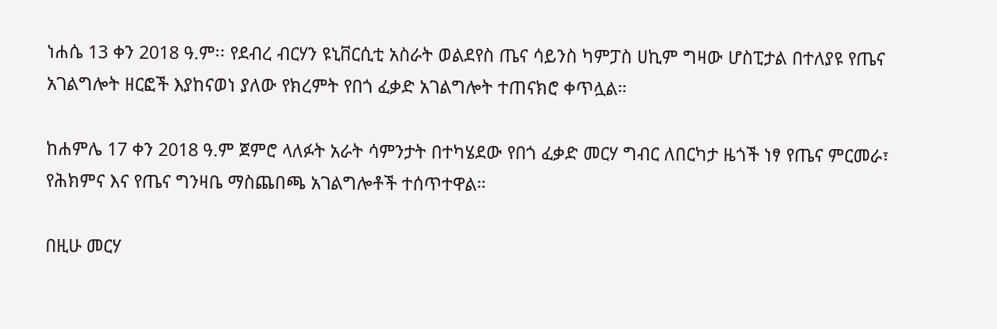ነሐሴ 13 ቀን 2018 ዓ.ም፡፡ የደብረ ብርሃን ዩኒቨርሲቲ አስራት ወልደየስ ጤና ሳይንስ ካምፓስ ሀኪም ግዛው ሆስፒታል በተለያዩ የጤና አገልግሎት ዘርፎች እያከናወነ ያለው የክረምት የበጎ ፈቃድ አገልግሎት ተጠናክሮ ቀጥሏል።

ከሐምሌ 17 ቀን 2018 ዓ.ም ጀምሮ ላለፉት አራት ሳምንታት በተካሄደው የበጎ ፈቃድ መርሃ ግብር ለበርካታ ዜጎች ነፃ የጤና ምርመራ፣ የሕክምና እና የጤና ግንዛቤ ማስጨበጫ አገልግሎቶች ተሰጥተዋል።

በዚሁ መርሃ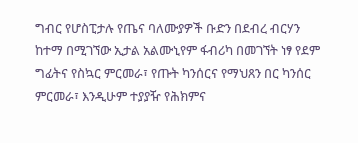ግብር የሆስፒታሉ የጤና ባለሙያዎች ቡድን በደብረ ብርሃን ከተማ በሚገኘው ኢታል አልሙኒየም ፋብሪካ በመገኘት ነፃ የደም ግፊትና የስኳር ምርመራ፣ የጡት ካንሰርና የማህጸን በር ካንሰር ምርመራ፣ እንዲሁም ተያያዥ የሕክምና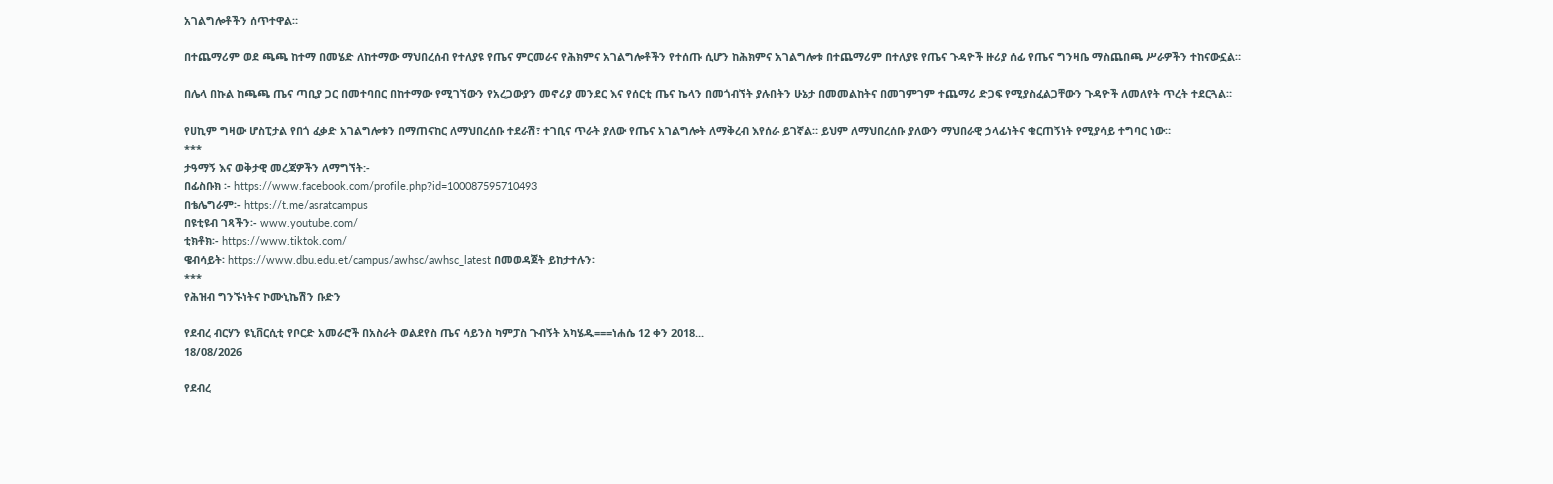አገልግሎቶችን ሰጥተዋል።

በተጨማሪም ወደ ጫጫ ከተማ በመሄድ ለከተማው ማህበረሰብ የተለያዩ የጤና ምርመራና የሕክምና አገልግሎቶችን የተሰጡ ሲሆን ከሕክምና አገልግሎቱ በተጨማሪም በተለያዩ የጤና ጉዳዮች ዙሪያ ሰፊ የጤና ግንዛቤ ማስጨበጫ ሥራዎችን ተከናውኗል።

በሌላ በኩል ከጫጫ ጤና ጣቢያ ጋር በመተባበር በከተማው የሚገኘውን የአረጋውያን መኖሪያ መንደር እና የሰርቲ ጤና ኬላን በመጎብኘት ያሉበትን ሁኔታ በመመልከትና በመገምገም ተጨማሪ ድጋፍ የሚያስፈልጋቸውን ጉዳዮች ለመለየት ጥረት ተደርጓል።

የሀኪም ግዛው ሆስፒታል የበጎ ፈቃድ አገልግሎቱን በማጠናከር ለማህበረሰቡ ተደራሽ፣ ተገቢና ጥራት ያለው የጤና አገልግሎት ለማቅረብ እየሰራ ይገኛል። ይህም ለማህበረሰቡ ያለውን ማህበራዊ ኃላፊነትና ቁርጠኝነት የሚያሳይ ተግባር ነው።
***
ታዓማኝ እና ወቅታዊ መረጃዎችን ለማግኘት:-
በፊስቡክ ፡- https://www.facebook.com/profile.php?id=100087595710493
በቴሌግራም፡- https://t.me/asratcampus
በዩቲዩብ ገጻችን፡- www.youtube.com/
ቲክቶክ፡- https://www.tiktok.com/
ዌብሳይት፡ https://www.dbu.edu.et/campus/awhsc/awhsc_latest በመወዳጀት ይከታተሉን፡
***
የሕዝብ ግንኙነትና ኮሙኒኬሽን ቡድን

የደብረ ብርሃን ዩኒቨርሲቲ የቦርድ አመራሮች በአስራት ወልደየስ ጤና ሳይንስ ካምፓስ ጉብኝት አካሄዱ===ነሐሴ 12 ቀን 2018...
18/08/2026

የደብረ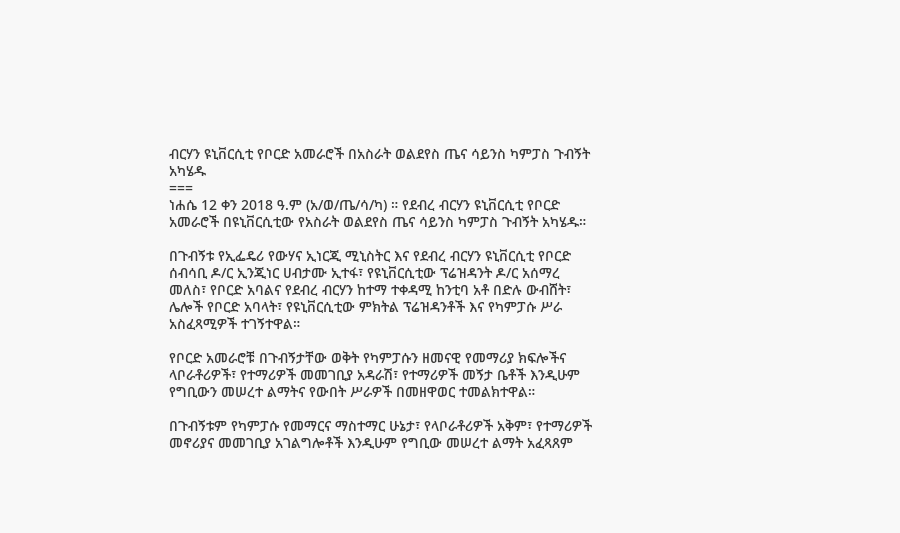ብርሃን ዩኒቨርሲቲ የቦርድ አመራሮች በአስራት ወልደየስ ጤና ሳይንስ ካምፓስ ጉብኝት አካሄዱ
===
ነሐሴ 12 ቀን 2018 ዓ.ም (አ/ወ/ጤ/ሳ/ካ) ። የደብረ ብርሃን ዩኒቨርሲቲ የቦርድ አመራሮች በዩኒቨርሲቲው የአስራት ወልደየስ ጤና ሳይንስ ካምፓስ ጉብኝት አካሄዱ።

በጉብኝቱ የኢፌዴሪ የውሃና ኢነርጂ ሚኒስትር እና የደብረ ብርሃን ዩኒቨርሲቲ የቦርድ ሰብሳቢ ዶ/ር ኢንጂነር ሀብታሙ ኢተፋ፣ የዩኒቨርሲቲው ፕሬዝዳንት ዶ/ር አሰማረ መለስ፣ የቦርድ አባልና የደብረ ብርሃን ከተማ ተቀዳሚ ከንቲባ አቶ በድሉ ውብሸት፣ ሌሎች የቦርድ አባላት፣ የዩኒቨርሲቲው ምክትል ፕሬዝዳንቶች እና የካምፓሱ ሥራ አስፈጻሚዎች ተገኝተዋል።

የቦርድ አመራሮቹ በጉብኝታቸው ወቅት የካምፓሱን ዘመናዊ የመማሪያ ክፍሎችና ላቦራቶሪዎች፣ የተማሪዎች መመገቢያ አዳራሽ፣ የተማሪዎች መኝታ ቤቶች እንዲሁም የግቢውን መሠረተ ልማትና የውበት ሥራዎች በመዘዋወር ተመልክተዋል።

በጉብኝቱም የካምፓሱ የመማርና ማስተማር ሁኔታ፣ የላቦራቶሪዎች አቅም፣ የተማሪዎች መኖሪያና መመገቢያ አገልግሎቶች እንዲሁም የግቢው መሠረተ ልማት አፈጻጸም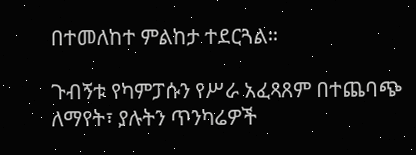በተመለከተ ምልከታ ተደርጓል።

ጉብኝቱ የካምፓሱን የሥራ አፈጻጸም በተጨባጭ ለማየት፣ ያሉትን ጥንካሬዎች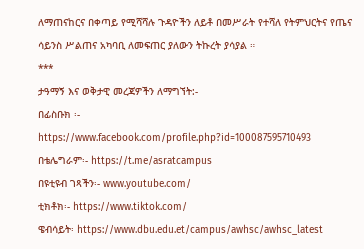ለማጠናከርና በቀጣይ የሚሻሻሉ ጉዳዮችን ለይቶ በመሥራት የተሻለ የትምህርትና የጤና ሳይንስ ሥልጠና አካባቢ ለመፍጠር ያለውን ትኩረት ያሳያል ።
***
ታዓማኝ እና ወቅታዊ መረጃዎችን ለማግኘት:-
በፊስቡክ ፡- https://www.facebook.com/profile.php?id=100087595710493
በቴሌግራም፡- https://t.me/asratcampus
በዩቲዩብ ገጻችን፡- www.youtube.com/
ቲክቶክ፡- https://www.tiktok.com/
ዌብሳይት፡ https://www.dbu.edu.et/campus/awhsc/awhsc_latest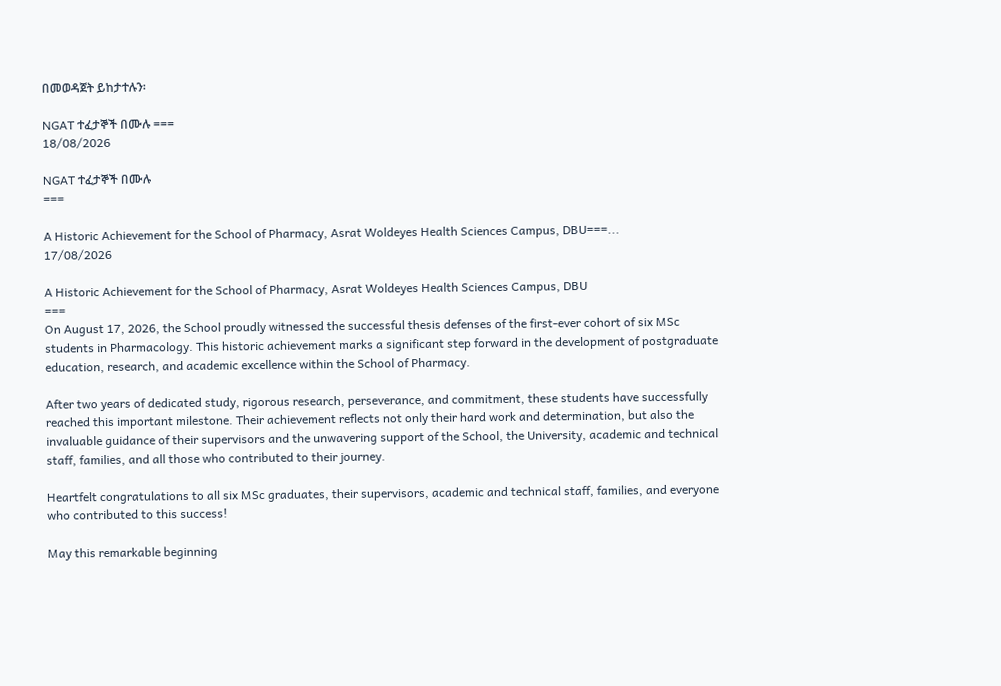በመወዳጀት ይከታተሉን፡

NGAT ተፈታኞች በሙሉ ===
18/08/2026

NGAT ተፈታኞች በሙሉ
===

A Historic Achievement for the School of Pharmacy, Asrat Woldeyes Health Sciences Campus, DBU===...
17/08/2026

A Historic Achievement for the School of Pharmacy, Asrat Woldeyes Health Sciences Campus, DBU
===
On August 17, 2026, the School proudly witnessed the successful thesis defenses of the first-ever cohort of six MSc students in Pharmacology. This historic achievement marks a significant step forward in the development of postgraduate education, research, and academic excellence within the School of Pharmacy.

After two years of dedicated study, rigorous research, perseverance, and commitment, these students have successfully reached this important milestone. Their achievement reflects not only their hard work and determination, but also the invaluable guidance of their supervisors and the unwavering support of the School, the University, academic and technical staff, families, and all those who contributed to their journey.

Heartfelt congratulations to all six MSc graduates, their supervisors, academic and technical staff, families, and everyone who contributed to this success!

May this remarkable beginning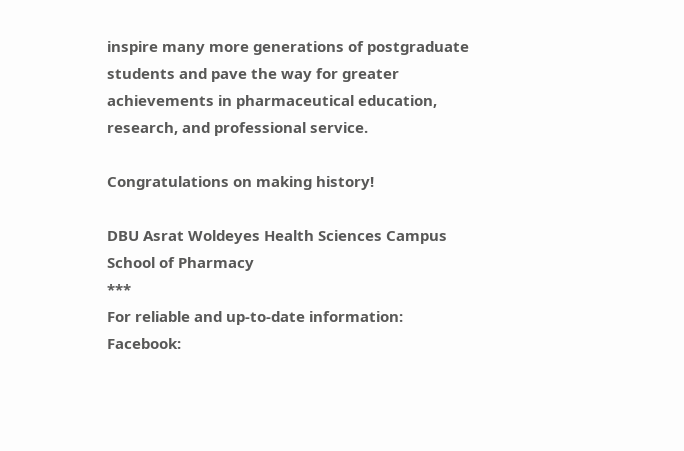inspire many more generations of postgraduate students and pave the way for greater achievements in pharmaceutical education, research, and professional service.

Congratulations on making history!

DBU Asrat Woldeyes Health Sciences Campus School of Pharmacy
***
For reliable and up-to-date information:
Facebook: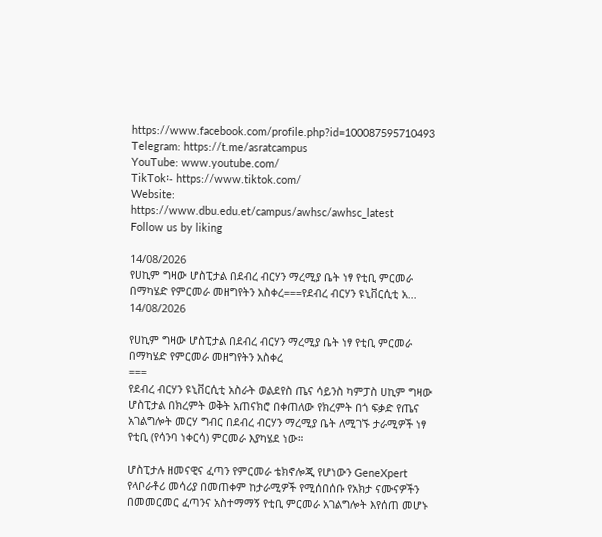https://www.facebook.com/profile.php?id=100087595710493
Telegram: https://t.me/asratcampus
YouTube: www.youtube.com/
TikTok፡- https://www.tiktok.com/
Website: https://www.dbu.edu.et/campus/awhsc/awhsc_latest
Follow us by liking

14/08/2026
የሀኪም ግዛው ሆስፒታል በደብረ ብርሃን ማረሚያ ቤት ነፃ የቲቢ ምርመራ በማካሄድ የምርመራ መዘግየትን አስቀረ===የደብረ ብርሃን ዩኒቨርሲቲ አ...
14/08/2026

የሀኪም ግዛው ሆስፒታል በደብረ ብርሃን ማረሚያ ቤት ነፃ የቲቢ ምርመራ በማካሄድ የምርመራ መዘግየትን አስቀረ
===
የደብረ ብርሃን ዩኒቨርሲቲ አስራት ወልደየስ ጤና ሳይንስ ካምፓስ ሀኪም ግዛው ሆስፒታል በክረምት ወቅት አጠናክሮ በቀጠለው የክረምት በጎ ፍቃድ የጤና አገልግሎት መርሃ ግብር በደብረ ብርሃን ማረሚያ ቤት ለሚገኙ ታራሚዎች ነፃ የቲቢ (የሳንባ ነቀርሳ) ምርመራ እያካሄደ ነው።

ሆስፒታሉ ዘመናዊና ፈጣን የምርመራ ቴክኖሎጂ የሆነውን GeneXpert የላቦራቶሪ መሳሪያ በመጠቀም ከታራሚዎች የሚሰበሰቡ የአክታ ናሙናዎችን በመመርመር ፈጣንና አስተማማኝ የቲቢ ምርመራ አገልግሎት እየሰጠ መሆኑ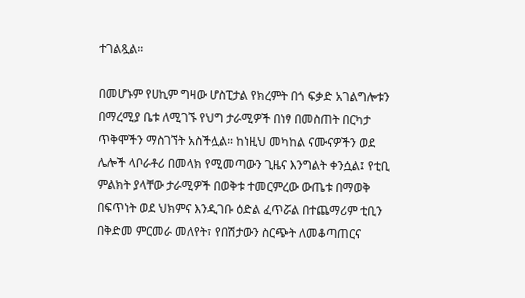ተገልጿል።

በመሆኑም የሀኪም ግዛው ሆስፒታል የክረምት በጎ ፍቃድ አገልግሎቱን በማረሚያ ቤቱ ለሚገኙ የህግ ታራሚዎች በነፃ በመስጠት በርካታ ጥቅሞችን ማስገኘት አስችሏል። ከነዚህ መካከል ናሙናዎችን ወደ ሌሎች ላቦራቶሪ በመላክ የሚመጣውን ጊዜና እንግልት ቀንሷል፤ የቲቢ ምልክት ያላቸው ታራሚዎች በወቅቱ ተመርምረው ውጤቱ በማወቅ በፍጥነት ወደ ህክምና እንዲገቡ ዕድል ፈጥሯል በተጨማሪም ቲቢን በቅድመ ምርመራ መለየት፣ የበሽታውን ስርጭት ለመቆጣጠርና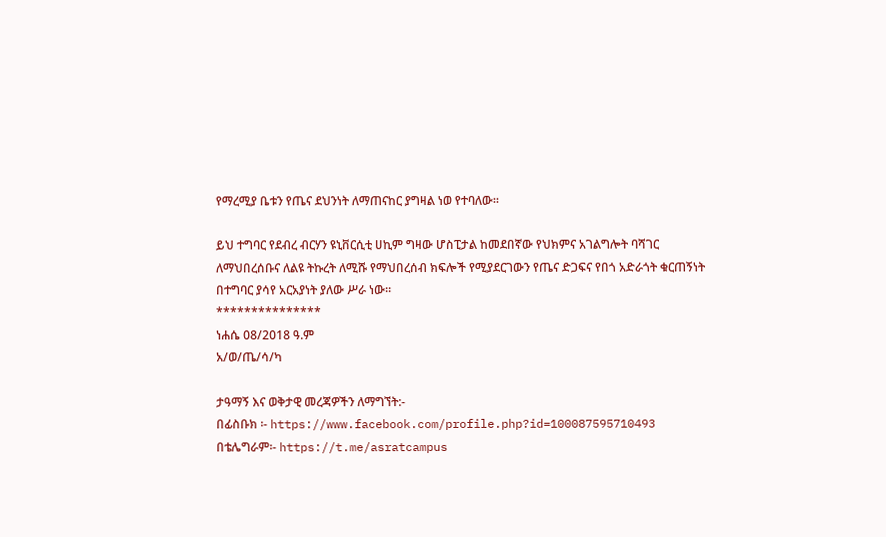የማረሚያ ቤቱን የጤና ደህንነት ለማጠናከር ያግዛል ነወ የተባለው።

ይህ ተግባር የደብረ ብርሃን ዩኒቨርሲቲ ሀኪም ግዛው ሆስፒታል ከመደበኛው የህክምና አገልግሎት ባሻገር ለማህበረሰቡና ለልዩ ትኩረት ለሚሹ የማህበረሰብ ክፍሎች የሚያደርገውን የጤና ድጋፍና የበጎ አድራጎት ቁርጠኝነት በተግባር ያሳየ አርአያነት ያለው ሥራ ነው።
***************
ነሐሴ 08/2018 ዓ.ም
አ/ወ/ጤ/ሳ/ካ

ታዓማኝ እና ወቅታዊ መረጃዎችን ለማግኘት:-
በፊስቡክ ፡- https://www.facebook.com/profile.php?id=100087595710493
በቴሌግራም፡- https://t.me/asratcampus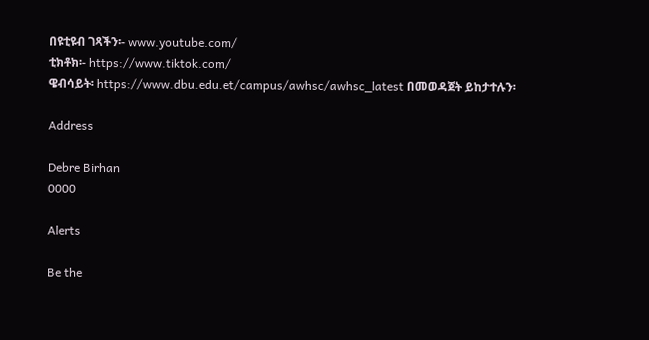በዩቲዩብ ገጻችን፡- www.youtube.com/
ቲክቶክ፡- https://www.tiktok.com/
ዌብሳይት፡ https://www.dbu.edu.et/campus/awhsc/awhsc_latest በመወዳጀት ይከታተሉን፡

Address

Debre Birhan
0000

Alerts

Be the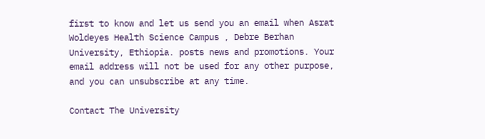first to know and let us send you an email when Asrat Woldeyes Health Science Campus , Debre Berhan University, Ethiopia. posts news and promotions. Your email address will not be used for any other purpose, and you can unsubscribe at any time.

Contact The University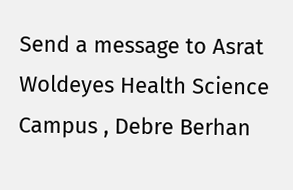Send a message to Asrat Woldeyes Health Science Campus , Debre Berhan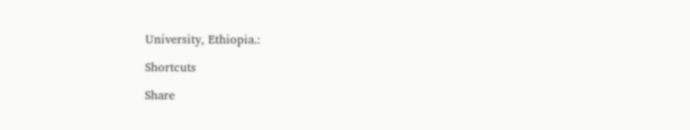University, Ethiopia.:

Shortcuts

Share